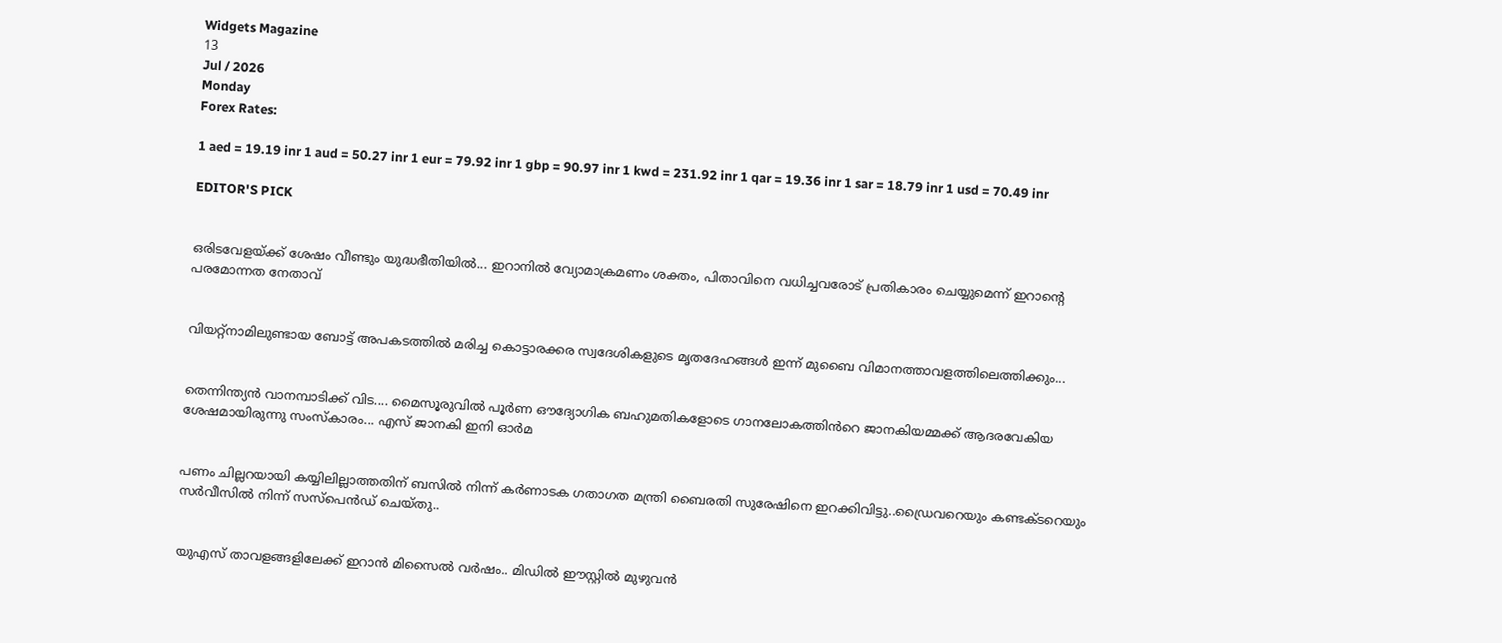Widgets Magazine
13
Jul / 2026
Monday
Forex Rates:

1 aed = 19.19 inr 1 aud = 50.27 inr 1 eur = 79.92 inr 1 gbp = 90.97 inr 1 kwd = 231.92 inr 1 qar = 19.36 inr 1 sar = 18.79 inr 1 usd = 70.49 inr

EDITOR'S PICK


ഒരിടവേളയ്ക്ക് ശേഷം വീണ്ടും യുദ്ധഭീതിയിൽ... ഇറാനിൽ വ്യോമാക്രമണം ശക്തം, പിതാവിനെ വധിച്ചവരോട് പ്രതികാരം ചെയ്യുമെന്ന് ഇറാന്റെ പരമോന്നത നേതാവ്


വിയറ്റ്‌നാമിലുണ്ടായ ബോട്ട് അപകടത്തിൽ മരിച്ച കൊട്ടാരക്കര സ്വദേശികളുടെ മൃതദേഹങ്ങൾ ഇന്ന് മുബൈ വിമാനത്താവളത്തിലെത്തിക്കും...


തെന്നിന്ത്യൻ വാനമ്പാടിക്ക് വിട.... മൈസൂരുവിൽ പൂർണ ഔദ്യോഗിക ബഹുമതികളോടെ ഗാനലോകത്തിൻറെ ജാനകിയമ്മക്ക് ആദരവേകിയ ശേഷമായിരുന്നു സംസ്കാരം... എസ് ജാനകി ഇനി ഓർമ


പണം ചില്ലറയായി കയ്യിലില്ലാത്തതിന് ബസിൽ നിന്ന് കര്‍ണാടക ഗതാഗത മന്ത്രി ബൈരതി സുരേഷിനെ ഇറക്കിവിട്ടു..ഡ്രൈവറെയും കണ്ടക്ടറെയും സര്‍വീസില്‍ നിന്ന് സസ്‌പെന്‍ഡ് ചെയ്തു..


യുഎസ് താവളങ്ങളിലേക്ക് ഇറാൻ മിസൈൽ വർഷം.. മിഡിൽ ഈസ്റ്റിൽ മുഴുവൻ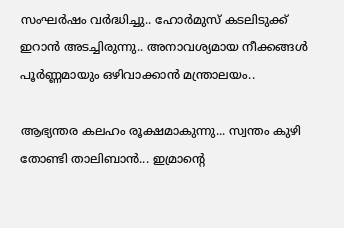സംഘർഷം വർദ്ധിച്ചു.. ഹോർമുസ് കടലിടുക്ക് ഇറാൻ അടച്ചിരുന്നു.. അനാവശ്യമായ നീക്കങ്ങൾ പൂർണ്ണമായും ഒഴിവാക്കാൻ മന്ത്രാലയം..

ആഭ്യന്തര കലഹം രൂക്ഷമാകുന്നു... സ്വന്തം കുഴി തോണ്ടി താലിബാൻ... ഇമ്രാന്റെ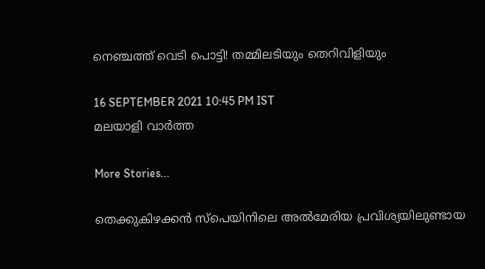നെഞ്ചത്ത് വെടി പൊട്ടി! തമ്മിലടിയും തെറിവിളിയും

16 SEPTEMBER 2021 10:45 PM IST
മലയാളി വാര്‍ത്ത

More Stories...

തെക്കുകിഴക്കൻ സ്പെയിനിലെ അൽമേരിയ പ്രവിശ്യയിലുണ്ടായ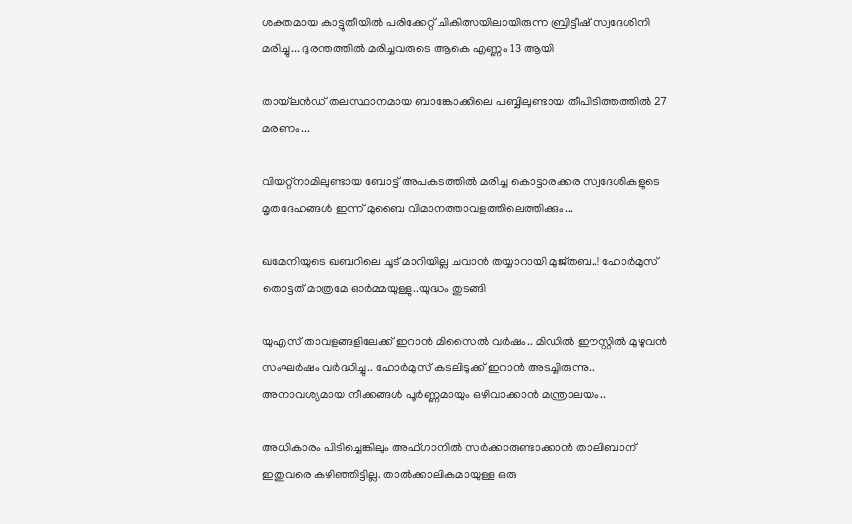ശക്തമായ കാട്ടുതീയിൽ പരിക്കേറ്റ് ചികിത്സയിലായിരുന്ന ബ്രിട്ടീഷ് സ്വദേശിനി മരിച്ചു... ദുരന്തത്തിൽ മരിച്ചവരുടെ ആകെ എണ്ണം 13 ആയി

തായ്‌ലൻഡ് തലസ്ഥാനമായ ബാങ്കോക്കിലെ പബ്ബിലുണ്ടായ തീപിടിത്തത്തിൽ 27 മരണം...

വിയറ്റ്‌നാമിലുണ്ടായ ബോട്ട് അപകടത്തിൽ മരിച്ച കൊട്ടാരക്കര സ്വദേശികളുടെ മൃതദേഹങ്ങൾ ഇന്ന് മുബൈ വിമാനത്താവളത്തിലെത്തിക്കും...

ഖമേനിയുടെ ഖബറിലെ ചൂട് മാറിയില്ല ചവാൻ തയ്യാറായി മുജ്തബ..! ഹോര്‍മുസ് തൊട്ടത് മാത്രമേ ഓർമ്മയുള്ളു..യുദ്ധം തുടങ്ങി

യുഎസ് താവളങ്ങളിലേക്ക് ഇറാൻ മിസൈൽ വർഷം.. മിഡിൽ ഈസ്റ്റിൽ മുഴുവൻ സംഘർഷം വർദ്ധിച്ചു.. ഹോർമുസ് കടലിടുക്ക് ഇറാൻ അടച്ചിരുന്നു.. അനാവശ്യമായ നീക്കങ്ങൾ പൂർണ്ണമായും ഒഴിവാക്കാൻ മന്ത്രാലയം..

അധികാരം പിടിച്ചെങ്കിലും അഫ്ഗാനിൽ സർക്കാരുണ്ടാക്കാൻ താലിബാന് ഇതുവരെ കഴിഞ്ഞിട്ടില്ല. താൽക്കാലികമായുള്ള ഒരു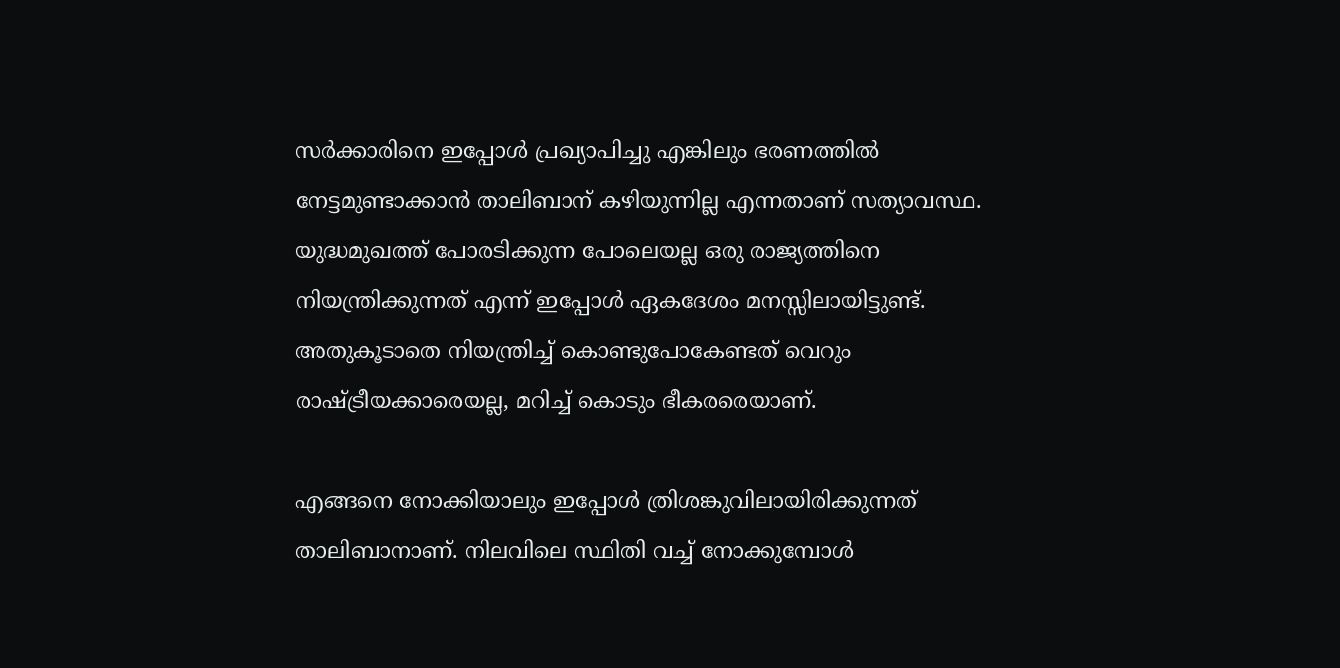സർക്കാരിനെ ഇപ്പോൾ പ്രഖ്യാപിച്ചു എങ്കിലും ഭരണത്തിൽ നേട്ടമുണ്ടാക്കാൻ താലിബാന് കഴിയുന്നില്ല എന്നതാണ് സത്യാവസ്ഥ. യുദ്ധമുഖത്ത് പോരടിക്കുന്ന പോലെയല്ല ഒരു രാജ്യത്തിനെ നിയന്ത്രിക്കുന്നത് എന്ന് ഇപ്പോൾ ഏകദേശം മനസ്സിലായിട്ടുണ്ട്. അതുകൂടാതെ നിയന്ത്രിച്ച് കൊണ്ടുപോകേണ്ടത് വെറും രാഷ്ട്രീയക്കാരെയല്ല, മറിച്ച് കൊടും ഭീകരരെയാണ്.

എങ്ങനെ നോക്കിയാലും ഇപ്പോൾ ത്രിശങ്കുവിലായിരിക്കുന്നത് താലിബാനാണ്. നിലവിലെ സ്ഥിതി വച്ച് നോക്കുമ്പോൾ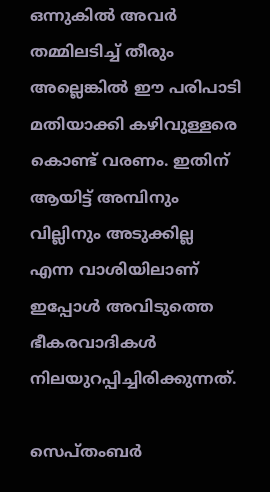ഒന്നുകിൽ അവർ തമ്മിലടിച്ച് തീരും അല്ലെങ്കിൽ ഈ പരിപാടി മതിയാക്കി കഴിവുള്ളരെ കൊണ്ട് വരണം. ഇതിന് ആയിട്ട് അമ്പിനും വില്ലിനും അടുക്കില്ല എന്ന വാശിയിലാണ് ഇപ്പോൾ അവിടുത്തെ ഭീകരവാദികൾ നിലയുറപ്പിച്ചിരിക്കുന്നത്.

സെപ്തംബർ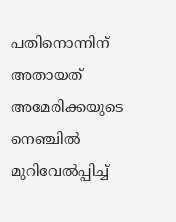പതിനൊന്നിന് അതായത് അമേരിക്കയുടെ നെഞ്ചിൽ മുറിവേൽപ്പിച്ച്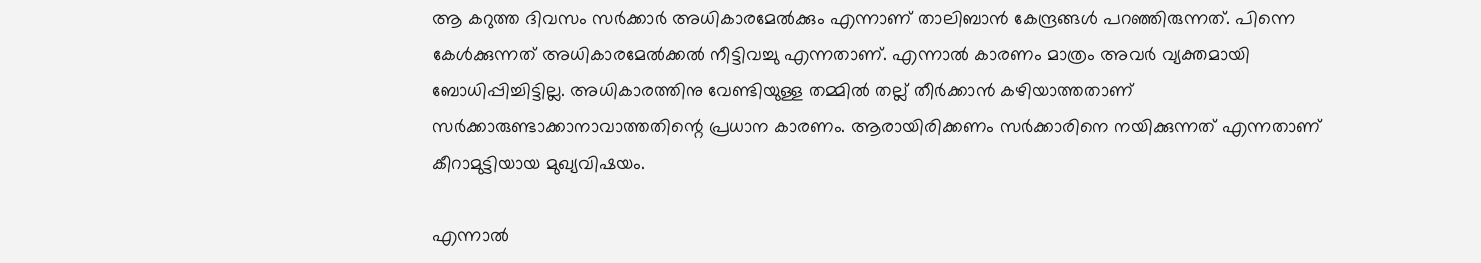ആ കറുത്ത ദിവസം സർക്കാർ അധികാരമേൽക്കും എന്നാണ് താലിബാൻ കേന്ദ്രങ്ങൾ പറഞ്ഞിരുന്നത്. പിന്നെ കേൾക്കുന്നത് അധികാരമേൽക്കൽ നീട്ടിവച്ചു എന്നതാണ്. എന്നാൽ കാരണം മാത്രം അവർ വ്യക്തമായി ബോധിപ്പിച്ചിട്ടില്ല. അധികാരത്തിനു വേണ്ടിയുള്ള തമ്മിൽ തല്ല് തീർക്കാൻ കഴിയാത്തതാണ് സർക്കാരുണ്ടാക്കാനാവാത്തതിന്റെ പ്രധാന കാരണം. ആരായിരിക്കണം സർക്കാരിനെ നയിക്കുന്നത് എന്നതാണ് കീറാമുട്ടിയായ മുഖ്യവിഷയം.

എന്നാൽ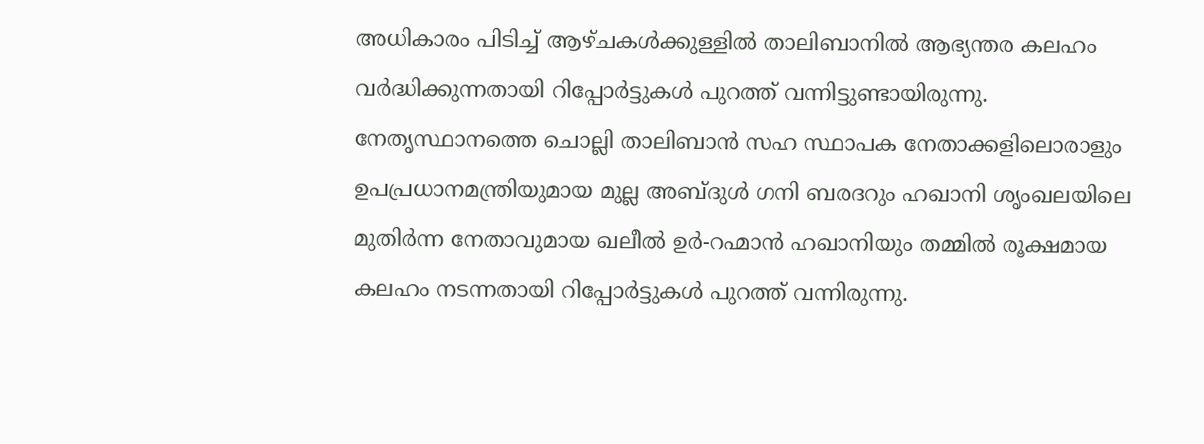അധികാരം പിടിച്ച് ആഴ്ചകൾക്കുള്ളിൽ താലിബാനിൽ ആഭ്യന്തര കലഹം വർദ്ധിക്കുന്നതായി റിപ്പോർട്ടുകൾ പുറത്ത് വന്നിട്ടുണ്ടായിരുന്നു. നേതൃസ്ഥാനത്തെ ചൊല്ലി താലിബാൻ സഹ സ്ഥാപക നേതാക്കളിലൊരാളും ഉപപ്രധാനമന്ത്രിയുമായ മുല്ല അബ്ദുൾ ഗനി ബരദറും ഹഖാനി ശൃംഖലയിലെ മുതിർന്ന നേതാവുമായ ഖലീൽ ഉർ-റഹ്മാൻ ഹഖാനിയും തമ്മിൽ രൂക്ഷമായ കലഹം നടന്നതായി റിപ്പോർട്ടുകൾ പുറത്ത് വന്നിരുന്നു.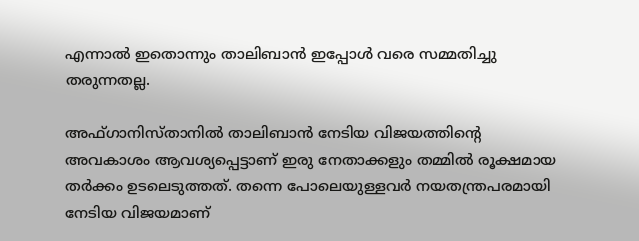എന്നാൽ ഇതൊന്നും താലിബാൻ ഇപ്പോൾ വരെ സമ്മതിച്ചു തരുന്നതല്ല.

അഫ്ഗാനിസ്താനിൽ താലിബാൻ നേടിയ വിജയത്തിന്റെ അവകാശം ആവശ്യപ്പെട്ടാണ് ഇരു നേതാക്കളും തമ്മിൽ രൂക്ഷമായ തർക്കം ഉടലെടുത്തത്. തന്നെ പോലെയുള്ളവർ നയതന്ത്രപരമായി നേടിയ വിജയമാണ്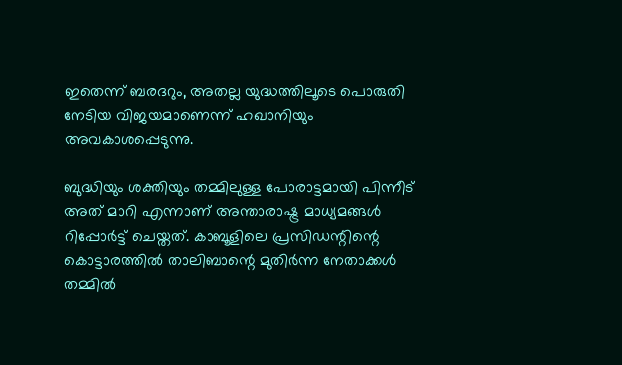ഇതെന്ന് ബരദറും, അതല്ല യുദ്ധത്തിലൂടെ പൊരുതി നേടിയ വിജയമാണെന്ന് ഹഖാനിയും അവകാശപ്പെടുന്നു.

ബുദ്ധിയും ശക്തിയും തമ്മിലുള്ള പോരാട്ടമായി പിന്നീട് അത് മാറി എന്നാണ് അന്താരാഷ്ട്ര മാധ്യമങ്ങൾ റിപ്പോർട്ട് ചെയ്തത്. കാബൂളിലെ പ്രസിഡന്റിന്റെ കൊട്ടാരത്തിൽ താലിബാന്റെ മുതിർന്ന നേതാക്കൾ തമ്മിൽ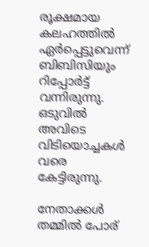രൂക്ഷമായ കലഹത്തിൽ ഏർപ്പെട്ടുവെന്ന് ബിബിസിയും റിപ്പോർട്ട് വന്നിരുന്നു. ഒടുവിൽ അവിടെ വിടിയൊച്ചകൾ വരെ കേട്ടിരുന്നു.

നേതാക്കൾ തമ്മിൽ പോര്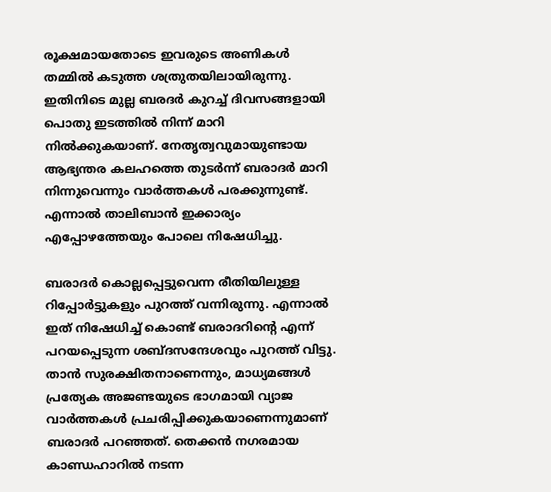രൂക്ഷമായതോടെ ഇവരുടെ അണികൾ തമ്മിൽ കടുത്ത ശത്രുതയിലായിരുന്നു. ഇതിനിടെ മുല്ല ബരദർ കുറച്ച് ദിവസങ്ങളായി പൊതു ഇടത്തിൽ നിന്ന് മാറി നിൽക്കുകയാണ്. നേതൃത്വവുമായുണ്ടായ ആഭ്യന്തര കലഹത്തെ തുടർന്ന് ബരാദർ മാറി നിന്നുവെന്നും വാർത്തകൾ പരക്കുന്നുണ്ട്. എന്നാൽ താലിബാൻ ഇക്കാര്യം എപ്പോഴത്തേയും പോലെ നിഷേധിച്ചു.

ബരാദർ കൊല്ലപ്പെട്ടുവെന്ന രീതിയിലുള്ള റിപ്പോർട്ടുകളും പുറത്ത് വന്നിരുന്നു. എന്നാൽ ഇത് നിഷേധിച്ച് കൊണ്ട് ബരാദറിന്റെ എന്ന് പറയപ്പെടുന്ന ശബ്ദസന്ദേശവും പുറത്ത് വിട്ടു. താൻ സുരക്ഷിതനാണെന്നും, മാധ്യമങ്ങൾ പ്രത്യേക അജണ്ടയുടെ ഭാഗമായി വ്യാജ വാർത്തകൾ പ്രചരിപ്പിക്കുകയാണെന്നുമാണ് ബരാദർ പറഞ്ഞത്. തെക്കൻ നഗരമായ കാണ്ഡഹാറിൽ നടന്ന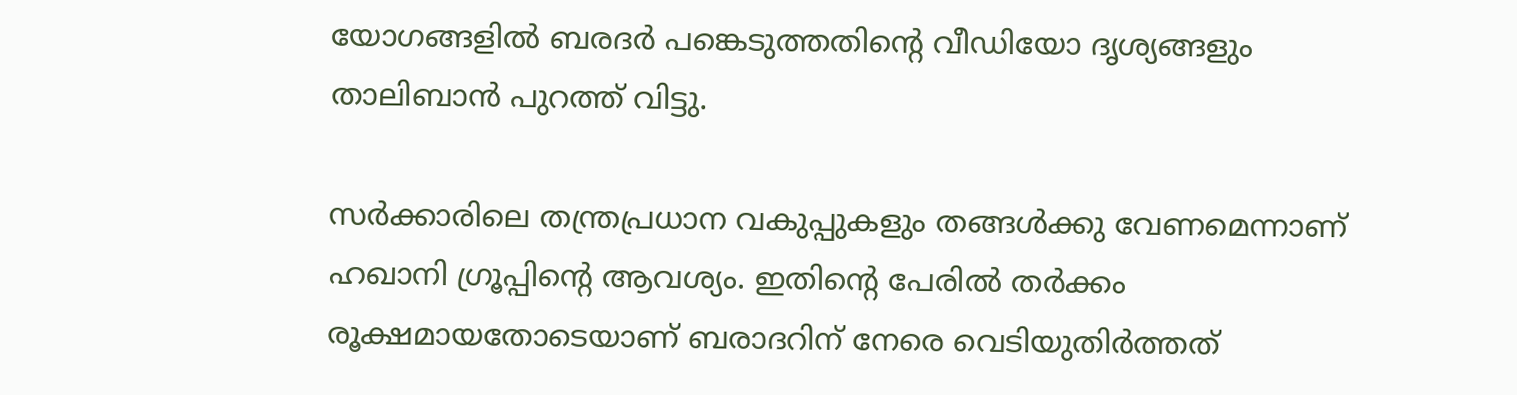യോഗങ്ങളിൽ ബരദർ പങ്കെടുത്തതിന്റെ വീഡിയോ ദൃശ്യങ്ങളും താലിബാൻ പുറത്ത് വിട്ടു.

സർക്കാരിലെ തന്ത്രപ്രധാന വകുപ്പുകളും തങ്ങൾക്കു വേണമെന്നാണ് ഹഖാനി ഗ്രൂപ്പിന്റെ ആവശ്യം. ഇതിന്റെ പേരിൽ തർക്കം രൂക്ഷമായതോട‌െയാണ് ബരാദറിന് നേരെ വെടിയുതിർത്തത്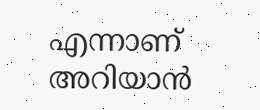എന്നാണ് അറിയാൻ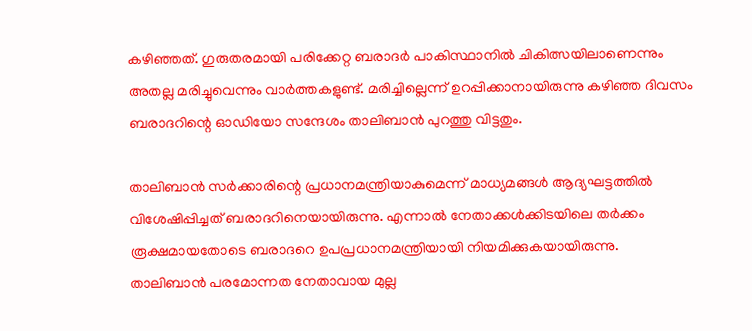കഴിഞ്ഞത്. ഗുരുതരമായി പരിക്കേറ്റ ബരാദർ പാകിസ്ഥാനിൽ ചികിത്സയിലാണെന്നും അതല്ല മരിച്ചുവെന്നും വാർത്തകളുണ്ട്. മരിച്ചില്ലെന്ന് ഉറപ്പിക്കാനായിരുന്നു കഴിഞ്ഞ ദിവസം ബരാദറിന്റെ ഓഡിയോ സന്ദേശം താലിബാൻ പുറത്തു വിട്ടതും.

താലിബാൻ സർക്കാരിന്റെ പ്രധാനമന്ത്രിയാകുമെന്ന് മാധ്യമങ്ങൾ ആദ്യഘട്ടത്തിൽ വിശേഷിപ്പിച്ചത് ബരാദറിനെയായിരുന്നു. എന്നാൽ നേതാക്കൾക്കിടയിലെ തർക്കം രൂക്ഷമായതോടെ ബരാദറെ ഉപപ്രധാനമന്ത്രിയായി നിയമിക്കുകയായിരുന്നു. താലിബാൻ പരമോന്നത നേതാവായ മുല്ല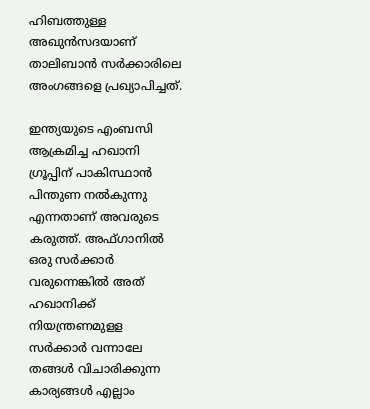ഹിബത്തുള്ള അഖുൻസദയാണ് താലിബാൻ സർക്കാരിലെ അംഗങ്ങളെ പ്രഖ്യാപിച്ചത്.

ഇന്ത്യയുടെ എംബസി ആക്രമിച്ച ഹഖാനി ഗ്രൂപ്പിന് പാകിസ്ഥാൻ പിന്തുണ നൽകുന്നു എന്നതാണ് അവരുടെ കരുത്ത്. അഫ്ഗാനിൽ ഒരു സർക്കാർ വരുന്നെങ്കിൽ അത് ഹഖാനിക്ക് നിയന്ത്രണമുളള സർക്കാർ വന്നാലേ തങ്ങൾ വിചാരിക്കുന്ന കാര്യങ്ങൾ എല്ലാം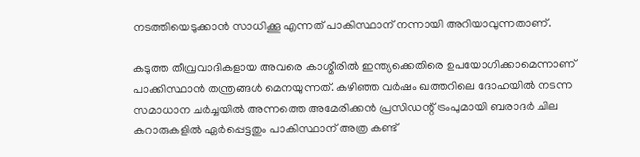നടത്തിയെടുക്കാൻ സാധിക്കൂ എന്നത് പാകിസ്ഥാന് നന്നായി അറിയാവുന്നതാണ്.

കടുത്ത തീവ്രവാദികളായ അവരെ കാശ്മീരിൽ ഇന്ത്യക്കെതിരെ ഉപയോഗിക്കാമെന്നാണ് പാക്കിസ്ഥാൻ തന്ത്രങ്ങൾ മെനയുന്നത്. കഴിഞ്ഞ വർഷം ഖത്തറിലെ ദോഹയിൽ നടന്ന സമാധാന ചർച്ചയിൽ അന്നത്തെ അമേരിക്കൻ പ്രസിഡന്റ് ട്രംപുമായി ബരാദർ ചില കറാരുകളിൽ ഏർപ്പെട്ടതും പാകിസ്ഥാന് അത്ര കണ്ട്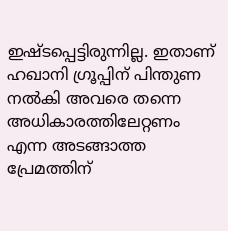ഇഷ്ടപ്പെട്ടിരുന്നില്ല. ഇതാണ് ഹഖാനി ഗ്രൂപ്പിന് പിന്തുണ നൽകി അവരെ തന്നെ അധികാരത്തിലേറ്റണം എന്ന അടങ്ങാത്ത പ്രേമത്തിന്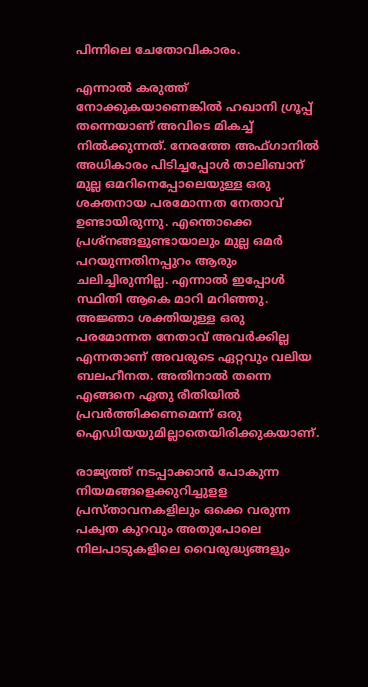പിന്നിലെ ചേതോവികാരം.

എന്നാൽ കരുത്ത് നോക്കുകയാണെങ്കിൽ ഹഖാനി ഗ്രൂപ്പ് തന്നെയാണ് അവിടെ മികച്ച് നിൽക്കുന്നത്. നേരത്തേ അഫ്ഗാനിൽ അധികാരം പിടിച്ചപ്പോൾ താലിബാന് മുല്ല ഒമറിനെപ്പോലെയുള്ള ഒരു ശക്തനായ പരമോന്നത നേതാവ് ഉണ്ടായിരുന്നു. എന്തൊക്കെ പ്രശ്നങ്ങളുണ്ടായാലും മുല്ല ഒമർ പറയുന്നതിനപ്പുറം ആരും ചലിച്ചിരുന്നില്ല. എന്നാൽ ഇപ്പോൾ സ്ഥിതി ആകെ മാറി മറിഞ്ഞു. അജ്ഞാ ശക്തിയുള്ള ഒരു പരമോന്നത നേതാവ് അവർക്കില്ല എന്നതാണ് അവരുടെ ഏറ്റവും വലിയ ബലഹീനത. അതിനാൽ തന്നെ എങ്ങനെ ഏതു രീതിയിൽ പ്രവർത്തിക്കണമെന്ന് ഒരു ഐഡിയയുമില്ലാതെയിരിക്കുകയാണ്.

രാജ്യത്ത് നടപ്പാക്കാൻ പോകുന്ന നിയമങ്ങളെക്കുറിച്ചുളള പ്രസ്താവനകളിലും ഒക്കെ വരുന്ന പക്വത കുറവും അതുപോലെ നിലപാടുകളിലെ വൈരുദ്ധ്യങ്ങളും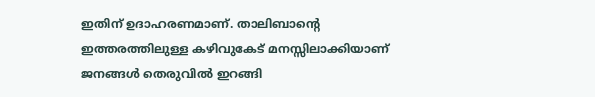ഇതിന് ഉദാഹരണമാണ്. താലിബാന്റെ ഇത്തരത്തിലുള്ള കഴിവുകേട് മനസ്സിലാക്കിയാണ് ജനങ്ങൾ തെരുവിൽ ഇറങ്ങി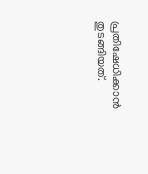പ്രതിഷേധിക്കാൻ തുടങ്ങിയത്.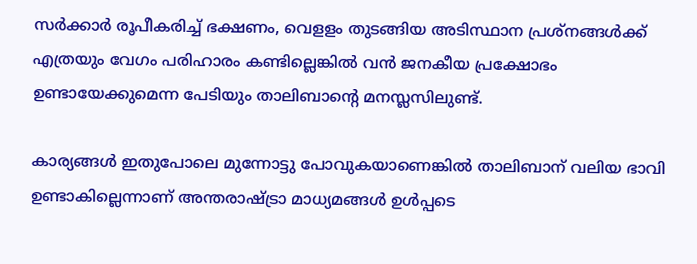സർക്കാർ രൂപീകരിച്ച് ഭക്ഷണം, വെളളം തുടങ്ങിയ അടിസ്ഥാന പ്രശ്നങ്ങൾക്ക് എത്രയും വേഗം പരിഹാരം കണ്ടില്ലെങ്കിൽ വൻ ജനകീയ പ്രക്ഷോഭം ഉണ്ടായേക്കുമെന്ന പേടിയും താലിബാന്റെ മനസ്ലസിലുണ്ട്.

കാര്യങ്ങൾ ഇതുപോലെ മുന്നോട്ടു പോവുകയാണെങ്കിൽ താലിബാന് വലിയ ഭാവി ഉണ്ടാകില്ലെന്നാണ് അന്തരാഷ്ട്രാ മാധ്യമങ്ങൾ ഉൾപ്പടെ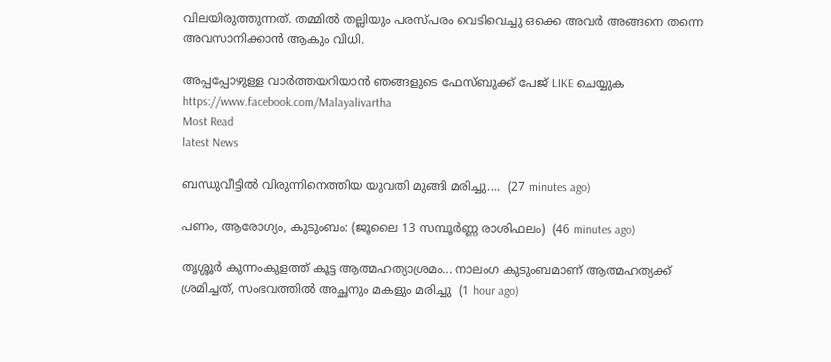വിലയിരുത്തുന്നത്. തമ്മിൽ തല്ലിയും പരസ്പരം വെടിവെച്ചു ഒക്കെ അവർ അങ്ങനെ തന്നെ അവസാനിക്കാൻ ആകും വിധി.

അപ്പപ്പോഴുള്ള വാര്‍ത്തയറിയാന്‍ ഞങ്ങളുടെ ഫേസ്‌ബുക്ക്‌ പേജ് LIKE ചെയ്യുക
https://www.facebook.com/Malayalivartha
Most Read
latest News

ബന്ധുവീട്ടിൽ വിരുന്നിനെത്തിയ യുവതി മുങ്ങി മരിച്ചു....  (27 minutes ago)

പണം, ആരോഗ്യം, കുടുംബം: (ജൂലൈ 13 സമ്പൂർണ്ണ രാശിഫലം)  (46 minutes ago)

തൃശ്ശൂർ കുന്നംകുളത്ത് കൂട്ട ആത്മഹത്യാശ്രമം... നാലംഗ കുടുംബമാണ് ആത്മഹത്യക്ക് ശ്രമിച്ചത്, സംഭവത്തിൽ അച്ഛനും മകളും മരിച്ചു  (1 hour ago)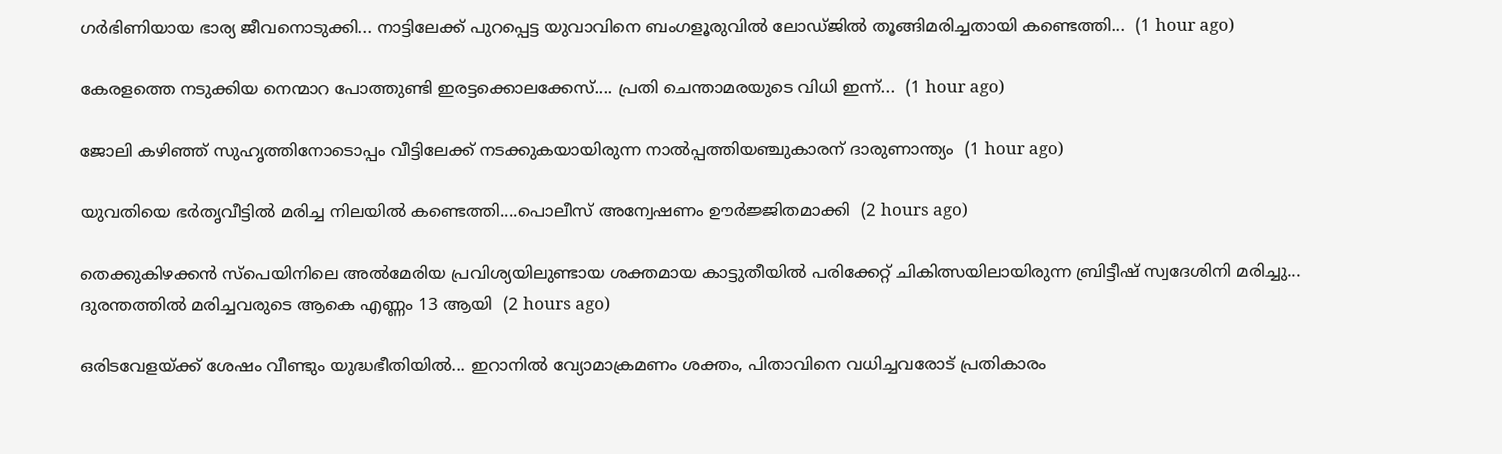ഗർഭിണിയായ ഭാര്യ ജീവനൊടുക്കി... നാട്ടിലേക്ക് പുറപ്പെട്ട യുവാവിനെ ബംഗളൂരുവിൽ ലോഡ്‌ജിൽ തൂങ്ങിമരിച്ചതായി കണ്ടെത്തി...  (1 hour ago)

കേരളത്തെ നടുക്കിയ നെന്മാറ പോത്തുണ്ടി ഇരട്ടക്കൊലക്കേസ്.... പ്രതി ചെന്താമരയുടെ വിധി ഇന്ന്...  (1 hour ago)

ജോലി കഴിഞ്ഞ് സുഹൃത്തിനോടൊപ്പം വീട്ടിലേക്ക് നടക്കുകയായിരുന്ന നാൽപ്പത്തിയഞ്ചുകാരന് ദാരുണാന്ത്യം  (1 hour ago)

യുവതിയെ ഭർതൃവീട്ടിൽ മരിച്ച നിലയിൽ കണ്ടെത്തി....പൊലീസ് അന്വേഷണം ഊർജ്ജിതമാക്കി  (2 hours ago)

തെക്കുകിഴക്കൻ സ്പെയിനിലെ അൽമേരിയ പ്രവിശ്യയിലുണ്ടായ ശക്തമായ കാട്ടുതീയിൽ പരിക്കേറ്റ് ചികിത്സയിലായിരുന്ന ബ്രിട്ടീഷ് സ്വദേശിനി മരിച്ചു... ദുരന്തത്തിൽ മരിച്ചവരുടെ ആകെ എണ്ണം 13 ആയി  (2 hours ago)

ഒരിടവേളയ്ക്ക് ശേഷം വീണ്ടും യുദ്ധഭീതിയിൽ... ഇറാനിൽ വ്യോമാക്രമണം ശക്തം, പിതാവിനെ വധിച്ചവരോട് പ്രതികാരം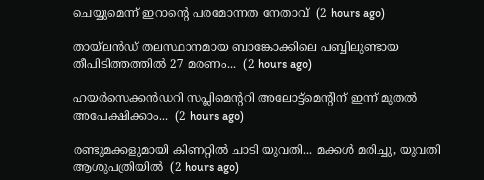ചെയ്യുമെന്ന് ഇറാന്റെ പരമോന്നത നേതാവ്  (2 hours ago)

തായ്‌ലൻഡ് തലസ്ഥാനമായ ബാങ്കോക്കിലെ പബ്ബിലുണ്ടായ തീപിടിത്തത്തിൽ 27 മരണം...  (2 hours ago)

ഹയർസെക്കൻഡറി സപ്ലിമെന്ററി അലോട്ട്‌മെന്റിന് ഇന്ന് മുതൽ അപേക്ഷിക്കാം...  (2 hours ago)

രണ്ടുമക്കളുമായി കിണറ്റിൽ ചാടി യുവതി... മക്കൾ മരിച്ചു, യുവതി ആശുപത്രിയിൽ  (2 hours ago)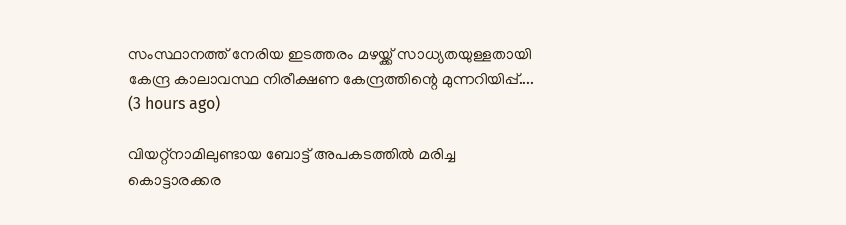സംസ്ഥാനത്ത് നേരിയ ഇടത്തരം മഴയ്ക്ക് സാധ്യതയുള്ളതായി കേന്ദ്ര കാലാവസ്ഥ നിരീക്ഷണ കേന്ദ്രത്തിന്റെ മുന്നറിയിപ്പ്....  (3 hours ago)

വിയറ്റ്‌നാമിലുണ്ടായ ബോട്ട് അപകടത്തിൽ മരിച്ച കൊട്ടാരക്കര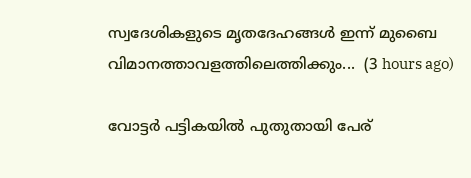സ്വദേശികളുടെ മൃതദേഹങ്ങൾ ഇന്ന് മുബൈ വിമാനത്താവളത്തിലെത്തിക്കും...  (3 hours ago)

വോട്ടർ പട്ടികയിൽ പുതുതായി പേര്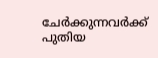ചേർക്കുന്നവർക്ക് പുതിയ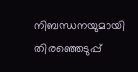നിബന്ധനയുമായി തിരഞ്ഞെടുപ്പ്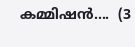കമ്മിഷൻ....  (3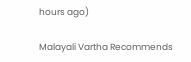hours ago)

Malayali Vartha Recommends